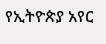የኢትዮጵያ አየር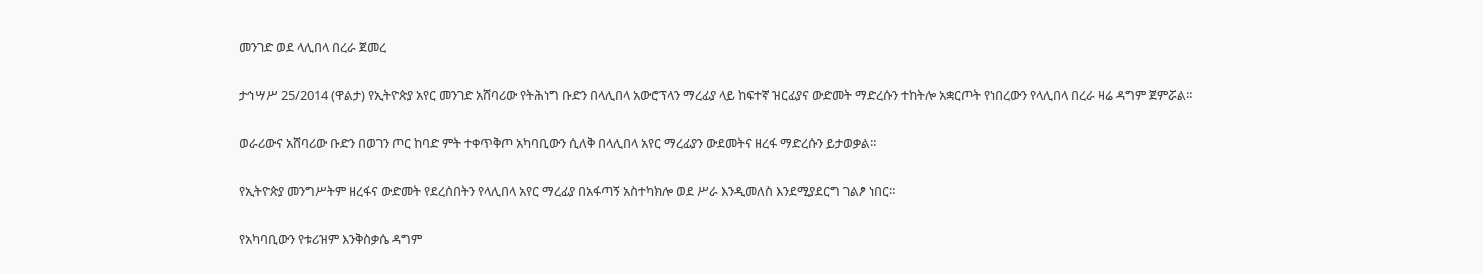መንገድ ወደ ላሊበላ በረራ ጀመረ

ታኅሣሥ 25/2014 (ዋልታ) የኢትዮጵያ አየር መንገድ አሸባሪው የትሕነግ ቡድን በላሊበላ አውሮፕላን ማረፊያ ላይ ከፍተኛ ዝርፊያና ውድመት ማድረሱን ተከትሎ አቋርጦት የነበረውን የላሊበላ በረራ ዛሬ ዳግም ጀምሯል።

ወራሪውና አሸባሪው ቡድን በወገን ጦር ከባድ ምት ተቀጥቅጦ አካባቢውን ሲለቅ በላሊበላ አየር ማረፊያን ውደመትና ዘረፋ ማድረሱን ይታወቃል፡፡

የኢትዮጵያ መንግሥትም ዘረፋና ውድመት የደረሰበትን የላሊበላ አየር ማረፊያ በአፋጣኝ አስተካክሎ ወደ ሥራ እንዲመለስ እንደሚያደርግ ገልፆ ነበር።

የአካባቢውን የቱሪዝም እንቅስቃሴ ዳግም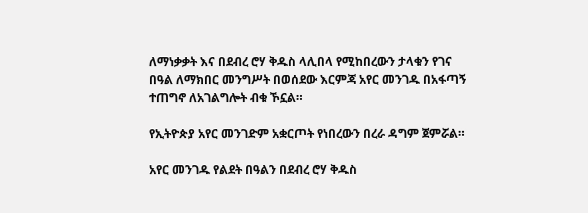ለማነቃቃት እና በደብረ ሮሃ ቅዱስ ላሊበላ የሚከበረውን ታላቁን የገና በዓል ለማክበር መንግሥት በወሰደው እርምጃ አየር መንገዱ በአፋጣኝ ተጠግኖ ለአገልግሎት ብቁ ኾኗል።

የኢትዮጵያ አየር መንገድም አቋርጦት የነበረውን በረራ ዳግም ጀምሯል።

አየር መንገዱ የልደት በዓልን በደብረ ሮሃ ቅዱስ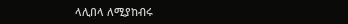ላሊበላ ለሚያከብሩ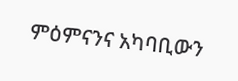ምዕምናንና አካባቢውን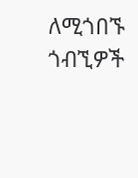ለሚጎበኙ ጎብኚዎች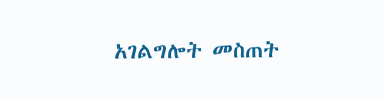አገልግሎት መስጠት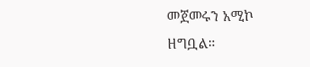መጀመሩን አሚኮ ዘግቧል።